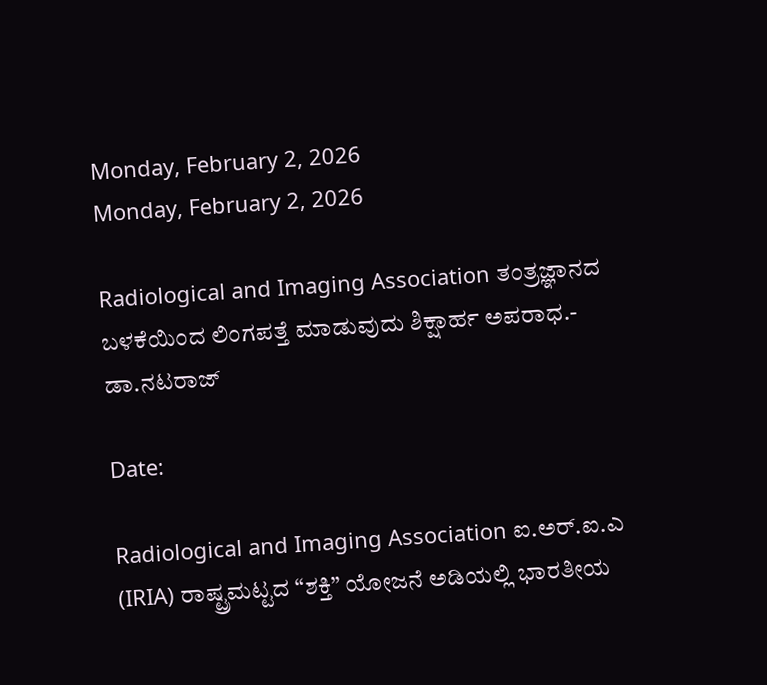Monday, February 2, 2026
Monday, February 2, 2026

Radiological and Imaging Association ತಂತ್ರಜ್ಞಾನದ ಬಳಕೆಯಿಂದ ಲಿಂಗಪತ್ತೆ ಮಾಡುವುದು ಶಿಕ್ಷಾರ್ಹ ಅಪರಾಧ.- ಡಾ.ನಟರಾಜ್

Date:

Radiological and Imaging Association ಐ.ಅರ್.ಐ.ಎ (IRIA) ರಾಷ್ಟ್ರಮಟ್ಟದ “ಶಕ್ತಿ” ಯೋಜನೆ ಅಡಿಯಲ್ಲಿ ಭಾರತೀಯ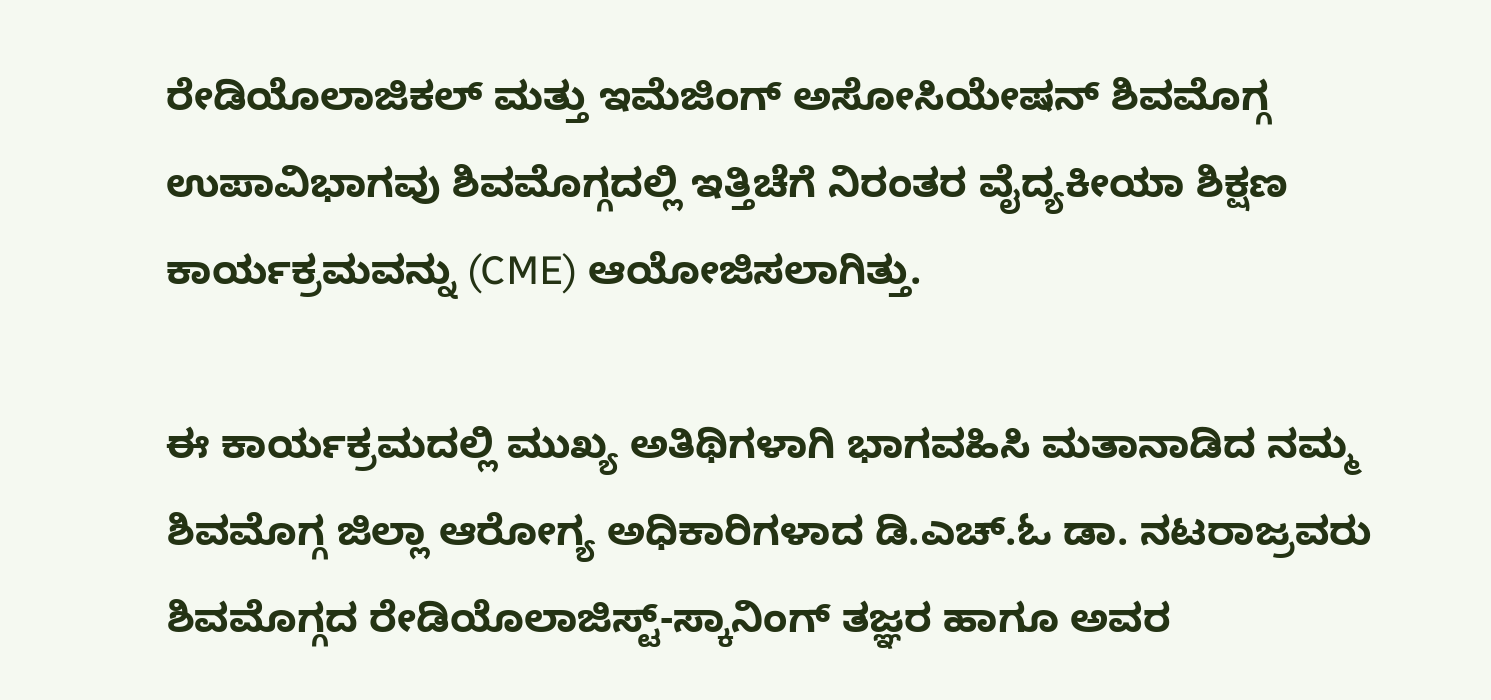ರೇಡಿಯೊಲಾಜಿಕಲ್ ಮತ್ತು ಇಮೆಜಿಂಗ್ ಅಸೋಸಿಯೇಷನ್ ಶಿವಮೊಗ್ಗ ಉಪಾವಿಭಾಗವು ಶಿವಮೊಗ್ಗದಲ್ಲಿ ಇತ್ತಿಚೆಗೆ ನಿರಂತರ ವೈದ್ಯಕೀಯಾ ಶಿಕ್ಷಣ ಕಾರ್ಯಕ್ರಮವನ್ನು (CME) ಆಯೋಜಿಸಲಾಗಿತ್ತು.

ಈ ಕಾರ್ಯಕ್ರಮದಲ್ಲಿ ಮುಖ್ಯ ಅತಿಥಿಗಳಾಗಿ ಭಾಗವಹಿಸಿ ಮತಾನಾಡಿದ ನಮ್ಮ ಶಿವಮೊಗ್ಗ ಜಿಲ್ಲಾ ಆರೋಗ್ಯ ಅಧಿಕಾರಿಗಳಾದ ಡಿ.ಎಚ್.ಓ ಡಾ. ನಟರಾಜ್ರವರು ಶಿವಮೊಗ್ಗದ ರೇಡಿಯೊಲಾಜಿಸ್ಟ್-ಸ್ಕಾನಿಂಗ್ ತಜ್ಞರ ಹಾಗೂ ಅವರ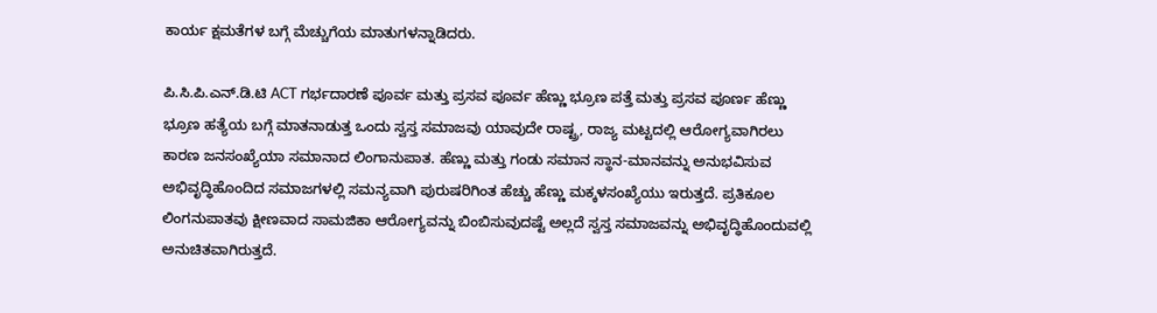ಕಾರ್ಯ ಕ್ಷಮತೆಗಳ ಬಗ್ಗೆ ಮೆಚ್ಚುಗೆಯ ಮಾತುಗಳನ್ನಾಡಿದರು.

ಪಿ.ಸಿ.ಪಿ.ಎನ್.ಡಿ.ಟಿ ACT ಗರ್ಭದಾರಣೆ ಪೂರ್ವ ಮತ್ತು ಪ್ರಸವ ಪೂರ್ವ ಹೆಣ್ಣು ಭ್ರೂಣ ಪತ್ತೆ ಮತ್ತು ಪ್ರಸವ ಪೂರ್ಣ ಹೆಣ್ಣು ಭ್ರೂಣ ಹತ್ಯೆಯ ಬಗ್ಗೆ ಮಾತನಾಡುತ್ತ ಒಂದು ಸ್ವಸ್ತ ಸಮಾಜವು ಯಾವುದೇ ರಾಷ್ಟ್ರ, ರಾಜ್ಯ ಮಟ್ಟದಲ್ಲಿ ಆರೋಗ್ಯವಾಗಿರಲು ಕಾರಣ ಜನಸಂಖ್ಯೆಯಾ ಸಮಾನಾದ ಲಿಂಗಾನುಪಾತ. ಹೆಣ್ಣು ಮತ್ತು ಗಂಡು ಸಮಾನ ಸ್ಥಾನ-ಮಾನವನ್ನು ಅನುಭವಿಸುವ ಅಭಿವೃದ್ಧಿಹೊಂದಿದ ಸಮಾಜಗಳಲ್ಲಿ ಸಮನ್ಯವಾಗಿ ಪುರುಷರಿಗಿಂತ ಹೆಚ್ಚು ಹೆಣ್ಣು ಮಕ್ಕಳಸಂಖ್ಯೆಯು ಇರುತ್ತದೆ. ಪ್ರತಿಕೂಲ ಲಿಂಗನುಪಾತವು ಕ್ಷೀಣವಾದ ಸಾಮಜಿಕಾ ಆರೋಗ್ಯವನ್ನು ಬಿಂಬಿಸುವುದಷ್ಟೆ ಅಲ್ಲದೆ ಸ್ವಸ್ತ ಸಮಾಜವನ್ನು ಅಭಿವೃದ್ಧಿಹೊಂದುವಲ್ಲಿ ಅನುಚಿತವಾಗಿರುತ್ತದೆ.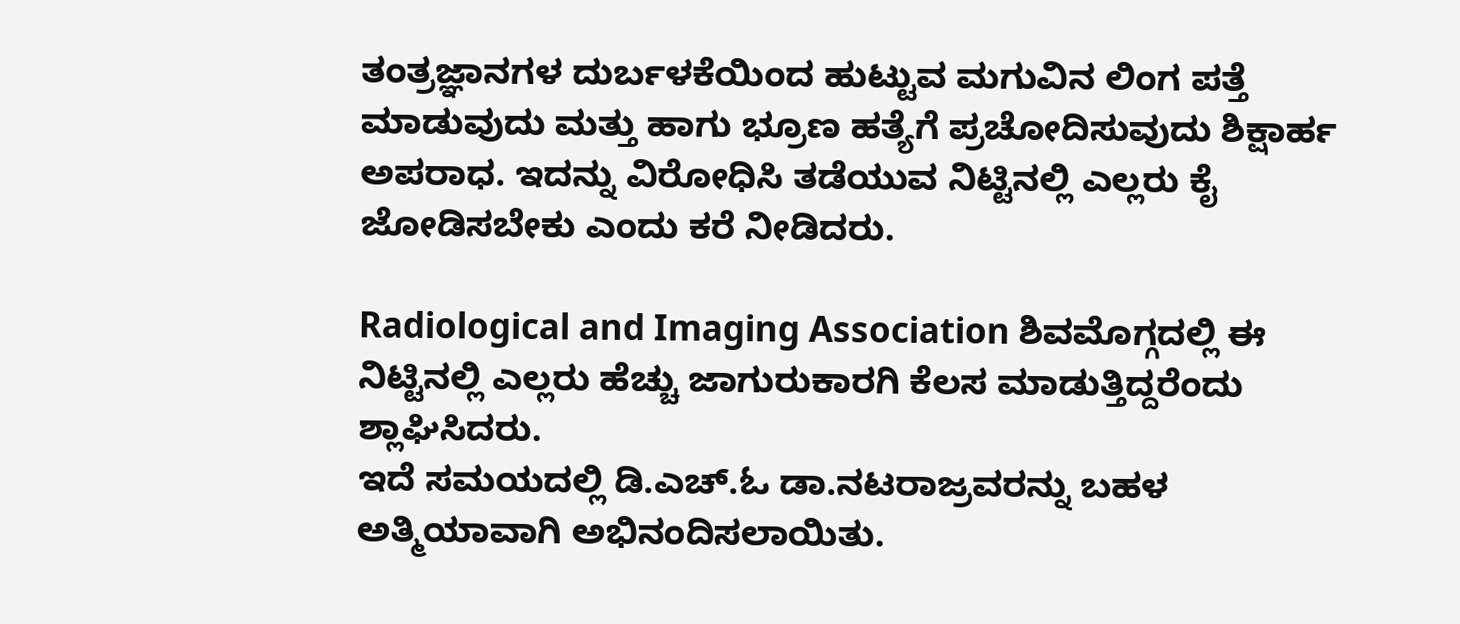ತಂತ್ರಜ್ಞಾನಗಳ ದುರ್ಬಳಕೆಯಿಂದ ಹುಟ್ಟುವ ಮಗುವಿನ ಲಿಂಗ ಪತ್ತೆ ಮಾಡುವುದು ಮತ್ತು ಹಾಗು ಭ್ರೂಣ ಹತ್ಯೆಗೆ ಪ್ರಚೋದಿಸುವುದು ಶಿಕ್ಷಾರ್ಹ ಅಪರಾಧ. ಇದನ್ನು ವಿರೋಧಿಸಿ ತಡೆಯುವ ನಿಟ್ಟಿನಲ್ಲಿ ಎಲ್ಲರು ಕೈ ಜೋಡಿಸಬೇಕು ಎಂದು ಕರೆ ನೀಡಿದರು.

Radiological and Imaging Association ಶಿವಮೊಗ್ಗದಲ್ಲಿ ಈ ನಿಟ್ಟಿನಲ್ಲಿ ಎಲ್ಲರು ಹೆಚ್ಚು ಜಾಗುರುಕಾರಗಿ ಕೆಲಸ ಮಾಡುತ್ತಿದ್ದರೆಂದು ಶ್ಲಾಘಿಸಿದರು.
ಇದೆ ಸಮಯದಲ್ಲಿ ಡಿ.ಎಚ್.ಓ ಡಾ.ನಟರಾಜ್ರವರನ್ನು ಬಹಳ ಅತ್ಮಿಯಾವಾಗಿ ಅಭಿನಂದಿಸಲಾಯಿತು.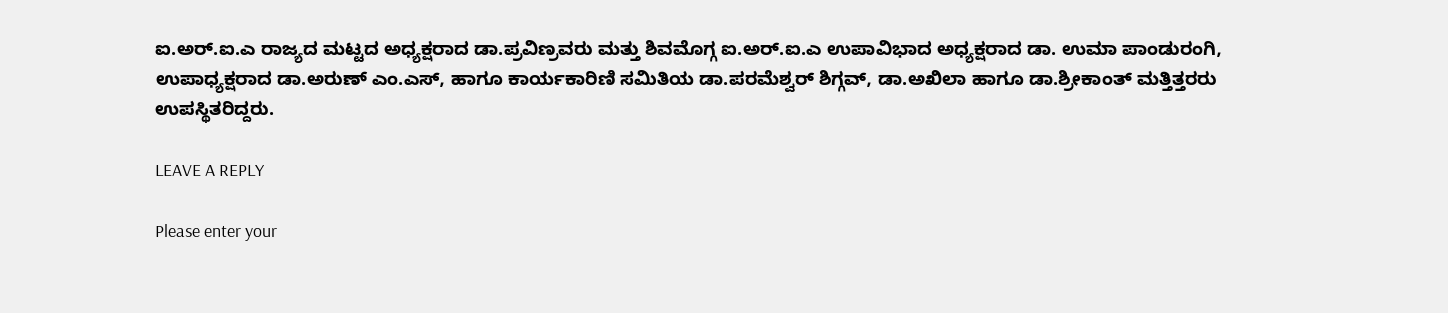ಐ.ಅರ್.ಐ.ಎ ರಾಜ್ಯದ ಮಟ್ಟದ ಅಧ್ಯಕ್ಷರಾದ ಡಾ.ಪ್ರವಿಣ್ರವರು ಮತ್ತು ಶಿವಮೊಗ್ಗ ಐ.ಅರ್.ಐ.ಎ ಉಪಾವಿಭಾದ ಅಧ್ಯಕ್ಷರಾದ ಡಾ. ಉಮಾ ಪಾಂಡುರಂಗಿ, ಉಪಾಧ್ಯಕ್ಷರಾದ ಡಾ.ಅರುಣ್ ಎಂ.ಎಸ್, ಹಾಗೂ ಕಾರ್ಯಕಾರಿಣಿ ಸಮಿತಿಯ ಡಾ.ಪರಮೆಶ್ವರ್ ಶಿಗ್ಗವ್, ಡಾ.ಅಖಿಲಾ ಹಾಗೂ ಡಾ.ಶ್ರೀಕಾಂತ್ ಮತ್ತಿತ್ತರರು ಉಪಸ್ಥಿತರಿದ್ದರು.

LEAVE A REPLY

Please enter your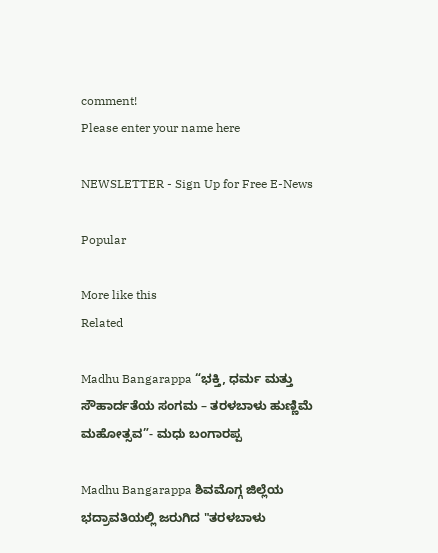comment!
Please enter your name here

NEWSLETTER - Sign Up for Free E-News

Popular

More like this
Related

Madhu Bangarappa “ಭಕ್ತಿ, ಧರ್ಮ ಮತ್ತು ಸೌಹಾರ್ದತೆಯ ಸಂಗಮ – ತರಳಬಾಳು ಹುಣ್ಣಿಮೆ ಮಹೋತ್ಸವ”- ಮಧು ಬಂಗಾರಪ್ಪ

Madhu Bangarappa ಶಿವಮೊಗ್ಗ ಜಿಲ್ಲೆಯ ಭದ್ರಾವತಿಯಲ್ಲಿ ಜರುಗಿದ "ತರಳಬಾಳು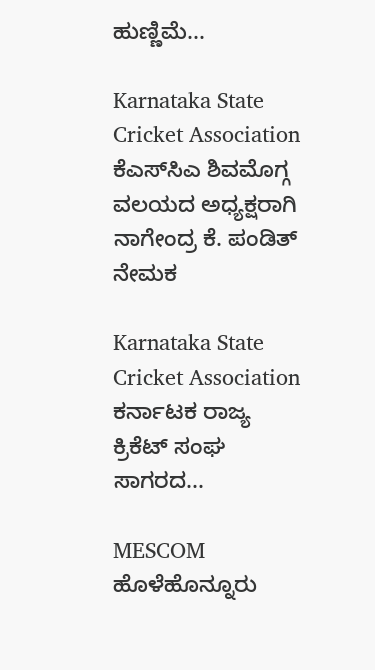ಹುಣ್ಣಿಮೆ...

Karnataka State Cricket Association ಕೆಎಸ್‌ಸಿಎ ಶಿವಮೊಗ್ಗ ವಲಯದ ಅಧ್ಯಕ್ಷರಾಗಿ ನಾಗೇಂದ್ರ ಕೆ. ಪಂಡಿತ್ ನೇಮಕ

Karnataka State Cricket Association ಕರ್ನಾಟಕ ರಾಜ್ಯ ಕ್ರಿಕೆಟ್ ಸಂಘ ಸಾಗರದ...

MESCOM ಹೊಳೆಹೊನ್ನೂರು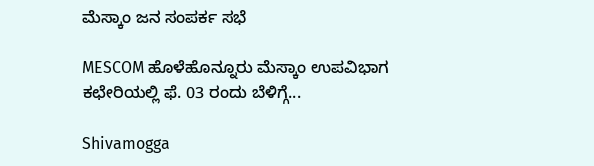ಮೆಸ್ಕಾಂ ಜನ ಸಂಪರ್ಕ ಸಭೆ

MESCOM ಹೊಳೆಹೊನ್ನೂರು ಮೆಸ್ಕಾಂ ಉಪವಿಭಾಗ ಕಛೇರಿಯಲ್ಲಿ ಫೆ. 03 ರಂದು ಬೆಳಿಗ್ಗೆ...

Shivamogga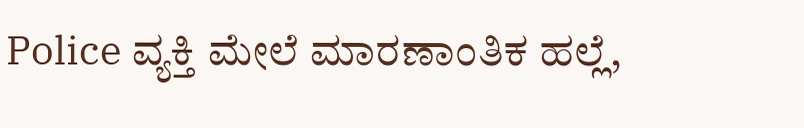Police ವ್ಯಕ್ತಿ ಮೇಲೆ ಮಾರಣಾಂತಿಕ ಹಲ್ಲೆ,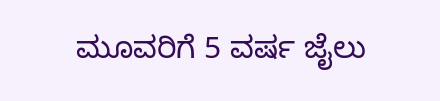ಮೂವರಿಗೆ 5 ವರ್ಷ ಜೈಲು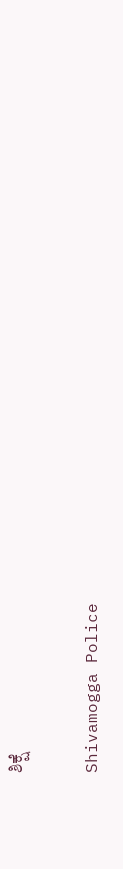ಶಿಕ್ಷೆ

Shivamogga Police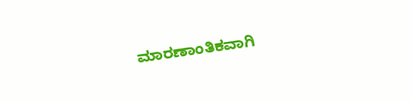ಮಾರಣಾಂತಿಕವಾಗಿ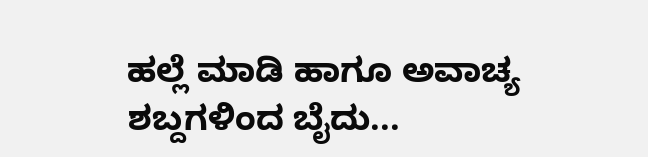ಹಲ್ಲೆ ಮಾಡಿ ಹಾಗೂ ಅವಾಚ್ಯ ಶಬ್ದಗಳಿಂದ ಬೈದು...